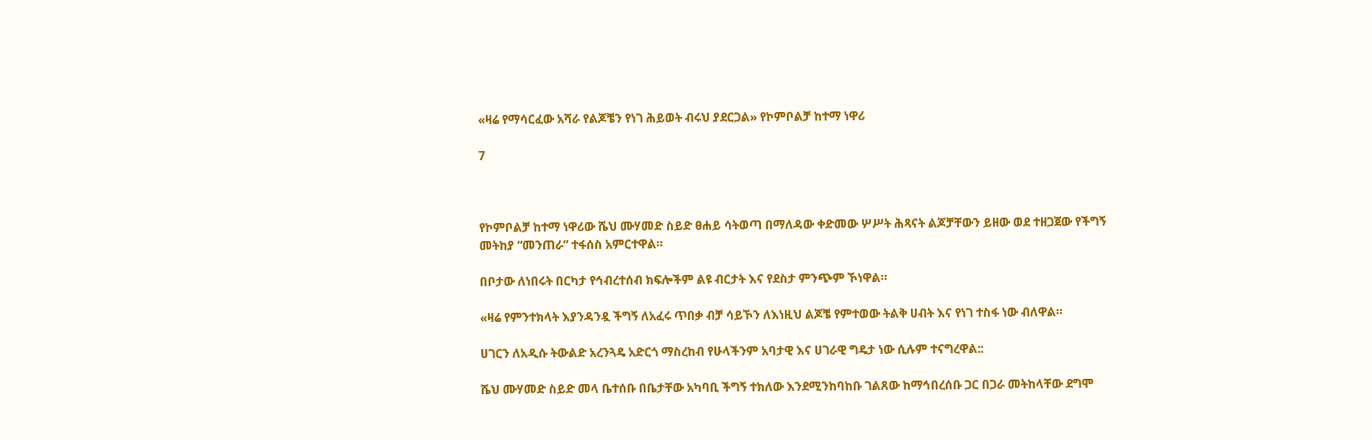«ዛሬ የማሳርፈው አሻራ የልጆቼን የነገ ሕይወት ብሩህ ያደርጋል» የኮምቦልቻ ከተማ ነዋሪ

7



የኮምቦልቻ ከተማ ነዋሪው ሼህ ሙሃመድ ስይድ ፀሐይ ሳትወጣ በማለዳው ቀድመው ሦሥት ሕጻናት ልጆቻቸውን ይዘው ወደ ተዘጋጀው የችግኝ መትከያ “መንጠራ” ተፋሰስ አምርተዋል።

በቦታው ለነበሩት በርካታ የኅብረተሰብ ክፍሎችም ልዩ ብርታት እና የደስታ ምንጭም ኾነዋል።

«ዛሬ የምንተክላት እያንዳንዷ ችግኝ ለአፈሩ ጥበቃ ብቻ ሳይኾን ለእነዚህ ልጆቼ የምተወው ትልቅ ሀብት እና የነገ ተስፋ ነው ብለዋል።

ሀገርን ለአዲሱ ትውልድ አረንጓዴ አድርጎ ማስረከብ የሁላችንም አባታዊ እና ሀገራዊ ግዴታ ነው ሲሉም ተናግረዋል::

ሼህ ሙሃመድ ስይድ መላ ቤተሰቡ በቤታቸው አካባቢ ችግኝ ተክለው እንደሚንከባከቡ ገልጸው ከማኅበረሰቡ ጋር በጋራ መትከላቸው ደግሞ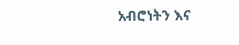አብሮነትን እና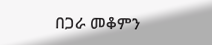በጋራ መቆምን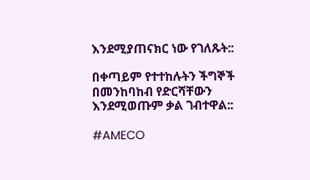እንደሚያጠናክር ነው የገለጹት::

በቀጣይም የተተከሉትን ችግኞች በመንከባከብ የድርሻቸውን እንደሚወጡም ቃል ገብተዋል::

#AMECO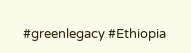#greenlegacy #Ethiopia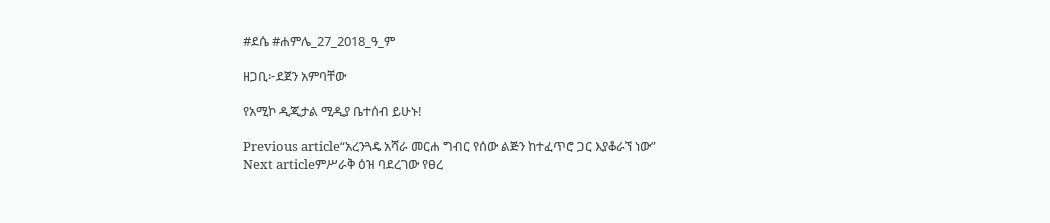#ደሴ #ሐምሌ_27_2018_ዓ_ም

ዘጋቢ፦ደጀን አምባቸው

የአሚኮ ዲጂታል ሚዲያ ቤተሰብ ይሁኑ!

Previous article“አረንጓዴ አሻራ መርሐ ግብር የሰው ልጅን ከተፈጥሮ ጋር እያቆራኘ ነው”
Next articleምሥራቅ ዕዝ ባደረገው የፀረ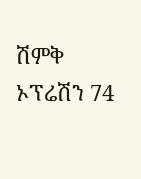ሽምቅ ኦፕሬሽን 74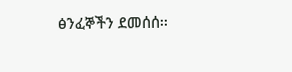ፅንፈኞችን ደመሰሰ፡፡